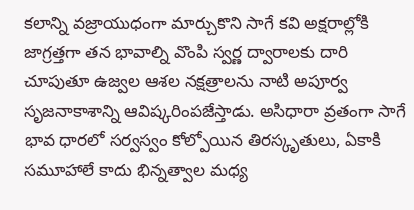కలాన్ని వజ్రాయుధంగా మార్చుకొని సాగే కవి అక్షరాల్లోకి జాగ్రత్తగా తన భావాల్ని వొంపి స్వర్ణ ద్వారాలకు దారి చూపుతూ ఉజ్వల ఆశల నక్షత్రాలను నాటి అపూర్వ సృజనాకాశాన్ని ఆవిష్కరింపజేస్తాడు. అసిధారా వ్రతంగా సాగే భావ ధారలో సర్వస్వం కోల్పోయిన తిరస్కృతులు, ఏకాకి సమూహాలే కాదు భిన్నత్వాల మధ్య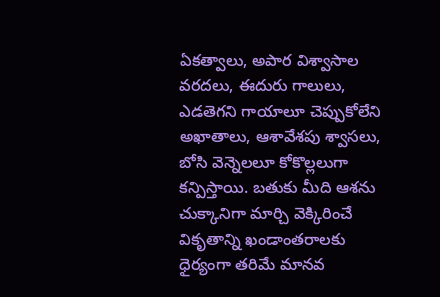ఏకత్వాలు, అపార విశ్వాసాల వరదలు, ఈదురు గాలులు, ఎడతెగని గాయాలూ చెప్పుకోలేని అఖాతాలు, ఆశావేశపు శ్వాసలు, బోసి వెన్నెలలూ కోకొల్లలుగా కన్పిస్తాయి. బతుకు మీది ఆశను చుక్కానిగా మార్చి వెక్కిరించే వికృతాన్ని ఖండాంతరాలకు ధైర్యంగా తరిమే మానవ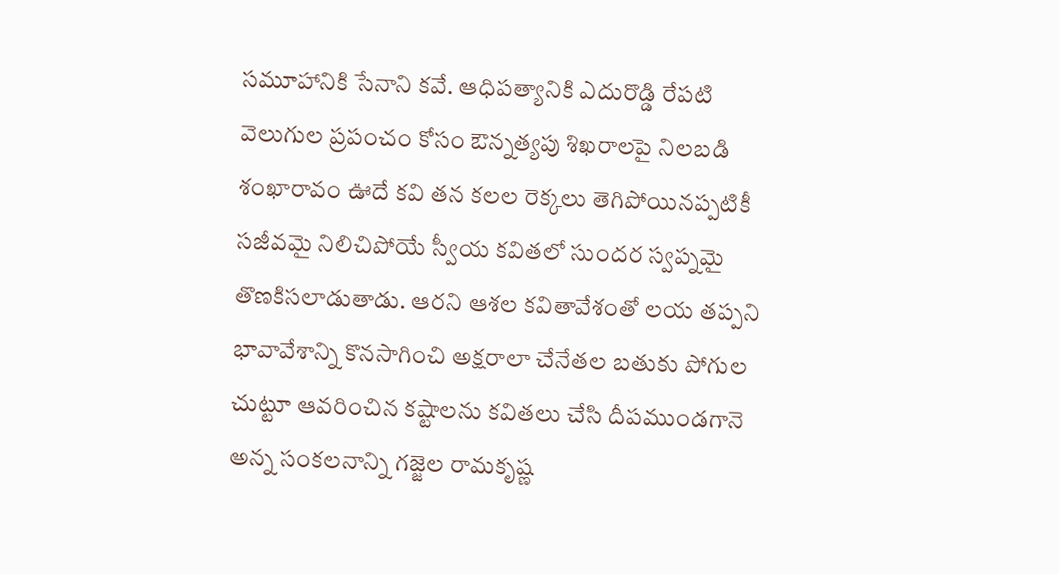సమూహానికి సేనాని కవే. ఆధిపత్యానికి ఎదురొడ్డి రేపటి వెలుగుల ప్రపంచం కోసం ఔన్నత్యపు శిఖరాలపై నిలబడి శంఖారావం ఊదే కవి తన కలల రెక్కలు తెగిపోయినప్పటికీ సజీవమై నిలిచిపోయే స్వీయ కవితలో సుందర స్వప్నమై తొణకిసలాడుతాడు. ఆరని ఆశల కవితావేశంతో లయ తప్పని భావావేశాన్ని కొనసాగించి అక్షరాలా చేనేతల బతుకు పోగుల చుట్టూ ఆవరించిన కష్టాలను కవితలు చేసి దీపముండగానె అన్న సంకలనాన్ని గజ్జెల రామకృష్ణ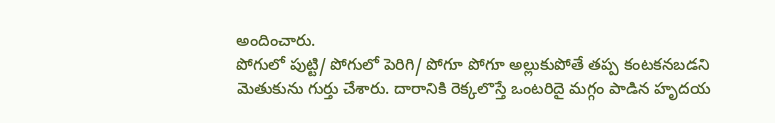అందించారు.
పోగులో పుట్టి/ పోగులో పెరిగి/ పోగూ పోగూ అల్లుకుపోతే తప్ప కంటకనబడని మెతుకును గుర్తు చేశారు. దారానికి రెక్కలొస్తే ఒంటరిదై మగ్గం పాడిన హృదయ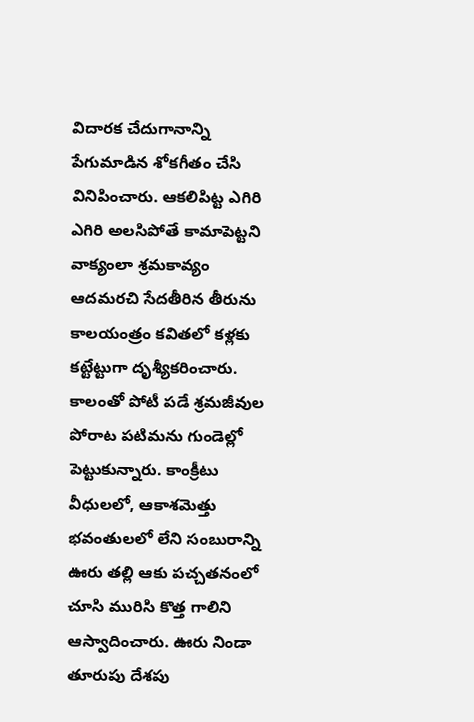విదారక చేదుగానాన్ని పేగుమాడిన శోకగీతం చేసి వినిపించారు. ఆకలిపిట్ట ఎగిరి ఎగిరి అలసిపోతే కామాపెట్టని వాక్యంలా శ్రమకావ్యం ఆదమరచి సేదతీరిన తీరును కాలయంత్రం కవితలో కళ్లకు కట్టేట్టుగా దృశ్యీకరించారు. కాలంతో పోటీ పడే శ్రమజీవుల పోరాట పటిమను గుండెల్లో పెట్టుకున్నారు. కాంక్రీటు వీధులలో, ఆకాశమెత్తు భవంతులలో లేని సంబురాన్ని ఊరు తల్లి ఆకు పచ్చతనంలో చూసి మురిసి కొత్త గాలిని ఆస్వాదించారు. ఊరు నిండా తూరుపు దేశపు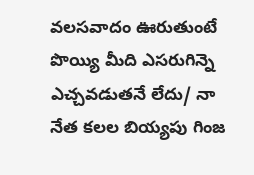వలసవాదం ఊరుతుంటే పొయ్యి మీది ఎసరుగిన్నె ఎచ్చవడుతనే లేదు/ నా నేత కలల బియ్యపు గింజ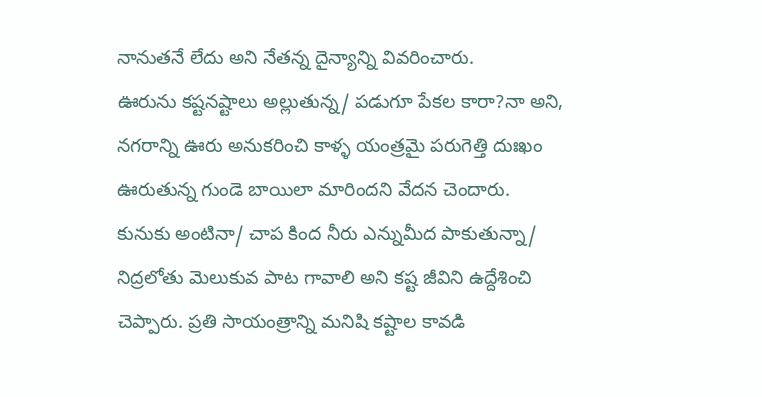నానుతనే లేదు అని నేతన్న దైన్యాన్ని వివరించారు.
ఊరును కష్టనష్టాలు అల్లుతున్న/ పడుగూ పేకల కారా?నా అని, నగరాన్ని ఊరు అనుకరించి కాళ్ళ యంత్రమై పరుగెత్తి దుఃఖం ఊరుతున్న గుండె బాయిలా మారిందని వేదన చెందారు. కునుకు అంటినా/ చాప కింద నీరు ఎన్నుమీద పాకుతున్నా/ నిద్రలోతు మెలుకువ పాట గావాలి అని కష్ట జీవిని ఉద్దేశించి చెప్పారు. ప్రతి సాయంత్రాన్ని మనిషి కష్టాల కావడి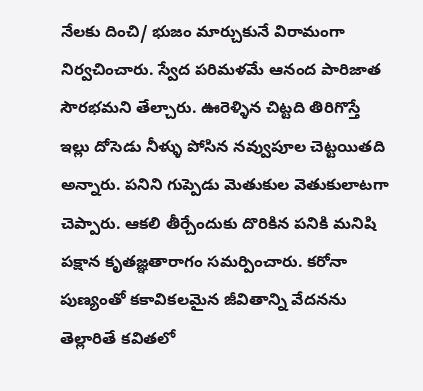నేలకు దించి/ భుజం మార్చుకునే విరామంగా నిర్వచించారు. స్వేద పరిమళమే ఆనంద పారిజాత సౌరభమని తేల్చారు. ఊరెళ్ళిన చిట్టది తిరిగొస్తే ఇల్లు దోసెడు నీళ్ళు పోసిన నవ్వుపూల చెట్టయితది అన్నారు. పనిని గుప్పెడు మెతుకుల వెతుకులాటగా చెప్పారు. ఆకలి తీర్చేందుకు దొరికిన పనికి మనిషి పక్షాన కృతజ్ఞతారాగం సమర్పించారు. కరోనా పుణ్యంతో కకావికలమైన జీవితాన్ని వేదనను తెల్లారితే కవితలో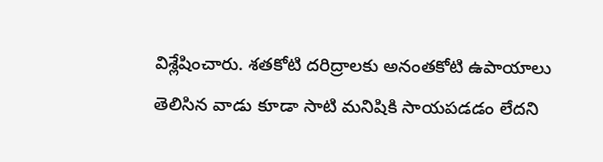విశ్లేషించారు. శతకోటి దరిద్రాలకు అనంతకోటి ఉపాయాలు తెలిసిన వాడు కూడా సాటి మనిషికి సాయపడడం లేదని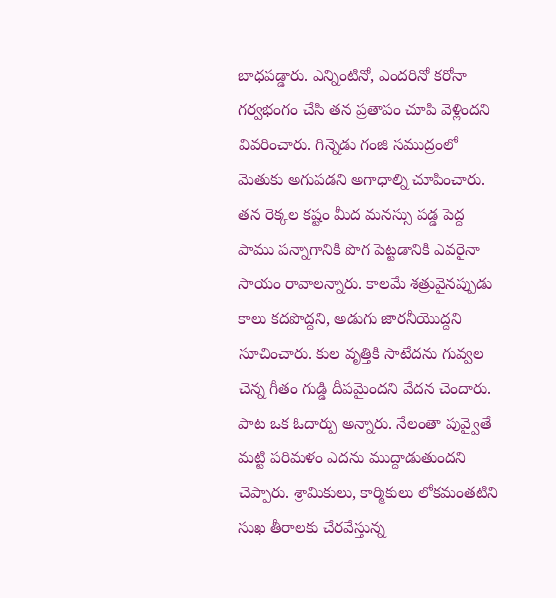బాధపడ్డారు. ఎన్నింటినో, ఎందరినో కరోనా గర్వభంగం చేసి తన ప్రతాపం చూపి వెళ్లిందని వివరించారు. గిన్నెడు గంజి సముద్రంలో మెతుకు అగుపడని అగాధాల్ని చూపించారు. తన రెక్కల కష్టం మీద మనస్సు పడ్డ పెద్ద పాము పన్నాగానికి పొగ పెట్టడానికి ఎవరైనా సాయం రావాలన్నారు. కాలమే శత్రువైనప్పుడు కాలు కదపొద్దని, అడుగు జారనీయొద్దని సూచించారు. కుల వృత్తికి సాటేదను గువ్వల చెన్న గీతం గుడ్డి దీపమైందని వేదన చెందారు. పాట ఒక ఓదార్పు అన్నారు. నేలంతా పువ్వైతే మట్టి పరిమళం ఎదను ముద్దాడుతుందని చెప్పారు. శ్రామికులు, కార్మికులు లోకమంతటిని సుఖ తీరాలకు చేరవేస్తున్న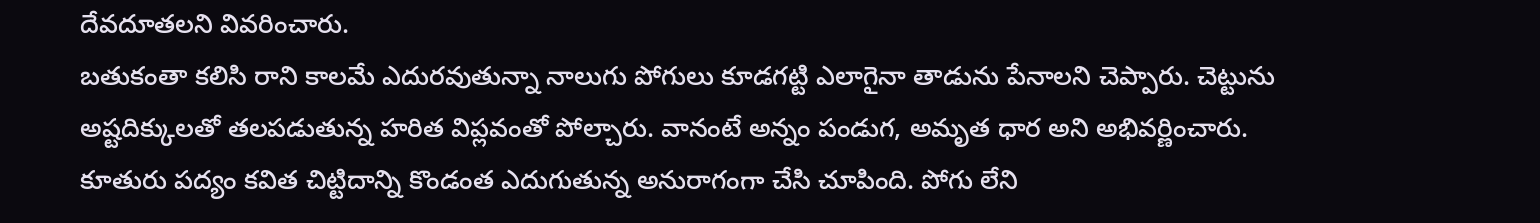దేవదూతలని వివరించారు.
బతుకంతా కలిసి రాని కాలమే ఎదురవుతున్నా నాలుగు పోగులు కూడగట్టి ఎలాగైనా తాడును పేనాలని చెప్పారు. చెట్టును అష్టదిక్కులతో తలపడుతున్న హరిత విప్లవంతో పోల్చారు. వానంటే అన్నం పండుగ, అమృత ధార అని అభివర్ణించారు. కూతురు పద్యం కవిత చిట్టిదాన్ని కొండంత ఎదుగుతున్న అనురాగంగా చేసి చూపింది. పోగు లేని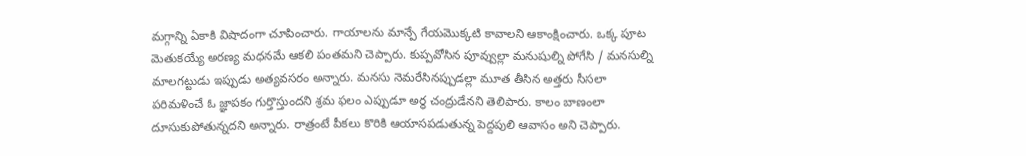మగ్గాన్ని ఏకాకి విషాదంగా చూపించారు. గాయాలను మాన్పే గేయమొక్కటి కావాలని ఆకాంక్షించారు. ఒక్క పూట మెతుకయ్యే అరణ్య మధనమే ఆకలి పంతమని చెప్పారు. కుప్పవోసిన పూవ్వుల్లా మనుషుల్ని పోగేసి / మనసుల్ని మాలగట్టుడు ఇప్పుడు అత్యవసరం అన్నారు. మనసు నెమరేసినప్పుడల్లా మూత తీసిన అత్తరు సీసలా పరిమళించే ఓ జ్ఞాపకం గుర్తొస్తుందని శ్రమ ఫలం ఎప్పుడూ అర్థ చంద్రుడేనని తెలిపారు. కాలం బాణంలా దూసుకుపోతున్నదని అన్నారు. రాత్రంటే పీకలు కొరికి ఆయాసపడుతున్న పెద్దపులి ఆవాసం అని చెప్పారు.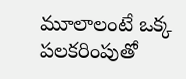మూలాలంటే ఒక్క పలకరింపుతో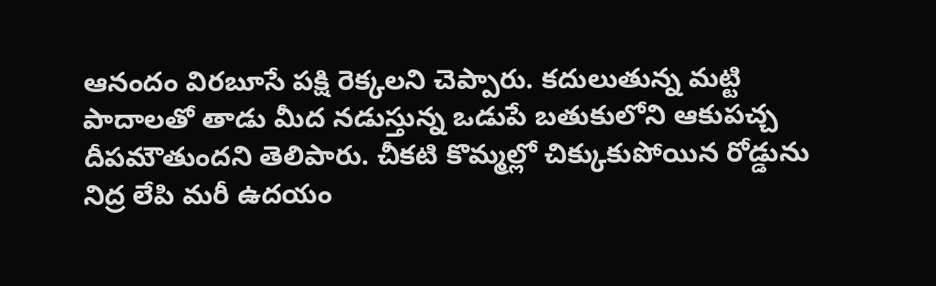ఆనందం విరబూసే పక్షి రెక్కలని చెప్పారు. కదులుతున్న మట్టి పాదాలతో తాడు మీద నడుస్తున్న ఒడుపే బతుకులోని ఆకుపచ్చ దీపమౌతుందని తెలిపారు. చీకటి కొమ్మల్లో చిక్కుకుపోయిన రోడ్డును నిద్ర లేపి మరీ ఉదయం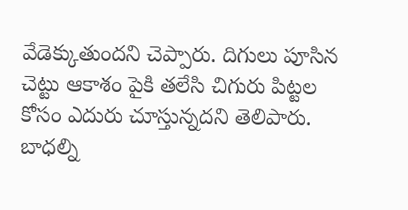వేడెక్కుతుందని చెప్పారు. దిగులు పూసిన చెట్టు ఆకాశం పైకి తలేసి చిగురు పిట్టల కోసం ఎదురు చూస్తున్నదని తెలిపారు. బాధల్ని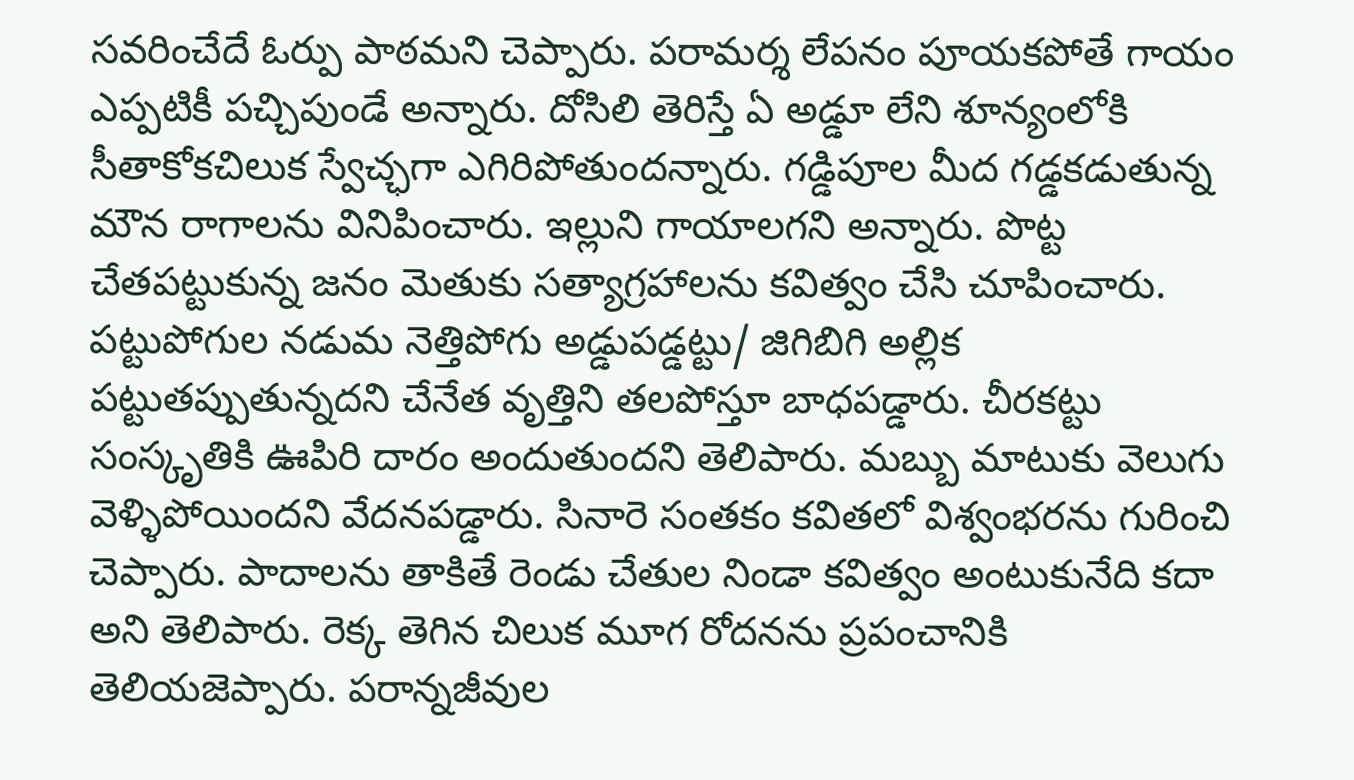సవరించేదే ఓర్పు పాఠమని చెప్పారు. పరామర్శ లేపనం పూయకపోతే గాయం ఎప్పటికీ పచ్చిపుండే అన్నారు. దోసిలి తెరిస్తే ఏ అడ్డూ లేని శూన్యంలోకి సీతాకోకచిలుక స్వేచ్ఛగా ఎగిరిపోతుందన్నారు. గడ్డిపూల మీద గడ్డకడుతున్న మౌన రాగాలను వినిపించారు. ఇల్లుని గాయాలగని అన్నారు. పొట్ట చేతపట్టుకున్న జనం మెతుకు సత్యాగ్రహాలను కవిత్వం చేసి చూపించారు. పట్టుపోగుల నడుమ నెత్తిపోగు అడ్డుపడ్డట్టు/ జిగిబిగి అల్లిక పట్టుతప్పుతున్నదని చేనేత వృత్తిని తలపోస్తూ బాధపడ్డారు. చీరకట్టు సంస్కృతికి ఊపిరి దారం అందుతుందని తెలిపారు. మబ్బు మాటుకు వెలుగు వెళ్ళిపోయిందని వేదనపడ్డారు. సినారె సంతకం కవితలో విశ్వంభరను గురించి చెప్పారు. పాదాలను తాకితే రెండు చేతుల నిండా కవిత్వం అంటుకునేది కదా అని తెలిపారు. రెక్క తెగిన చిలుక మూగ రోదనను ప్రపంచానికి తెలియజెప్పారు. పరాన్నజీవుల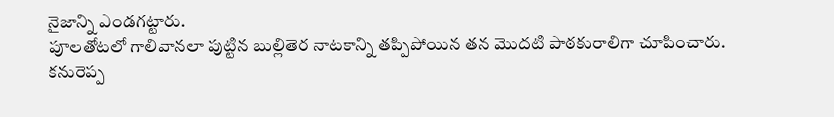నైజాన్ని ఎండగట్టారు.
పూలతోటలో గాలివానలా పుట్టిన బుల్లితెర నాటకాన్ని తప్పిపోయిన తన మొదటి పాఠకురాలిగా చూపించారు. కనురెప్ప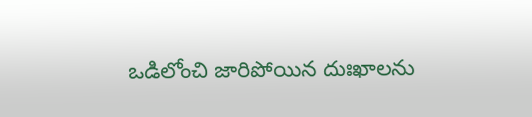ఒడిలోంచి జారిపోయిన దుఃఖాలను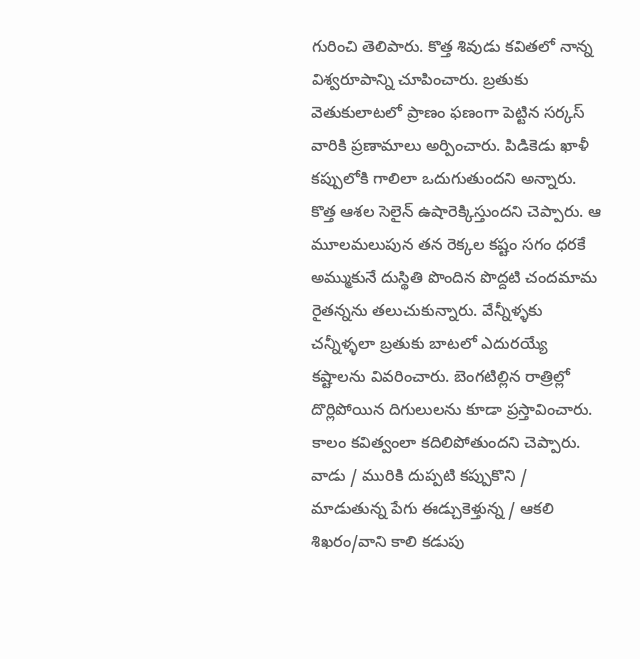గురించి తెలిపారు. కొత్త శివుడు కవితలో నాన్న విశ్వరూపాన్ని చూపించారు. బ్రతుకు వెతుకులాటలో ప్రాణం ఫణంగా పెట్టిన సర్కస్ వారికి ప్రణామాలు అర్పించారు. పిడికెడు ఖాళీ కప్పులోకి గాలిలా ఒదుగుతుందని అన్నారు. కొత్త ఆశల సెలైన్ ఉషారెక్కిస్తుందని చెప్పారు. ఆ మూలమలుపున తన రెక్కల కష్టం సగం ధరకే అమ్ముకునే దుస్థితి పొందిన పొద్దటి చందమామ రైతన్నను తలుచుకున్నారు. వేన్నీళ్ళకు చన్నీళ్ళలా బ్రతుకు బాటలో ఎదురయ్యే కష్టాలను వివరించారు. బెంగటిల్లిన రాత్రిల్లో దొర్లిపోయిన దిగులులను కూడా ప్రస్తావించారు. కాలం కవిత్వంలా కదిలిపోతుందని చెప్పారు. వాడు / మురికి దుప్పటి కప్పుకొని / మాడుతున్న పేగు ఈడ్చుకెళ్తున్న / ఆకలి శిఖరం/వాని కాలి కడుపు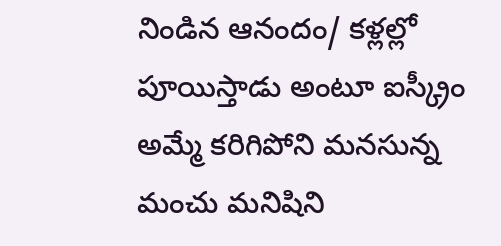నిండిన ఆనందం/ కళ్లల్లో పూయిస్తాడు అంటూ ఐస్క్రీం అమ్మే కరిగిపోని మనసున్న మంచు మనిషిని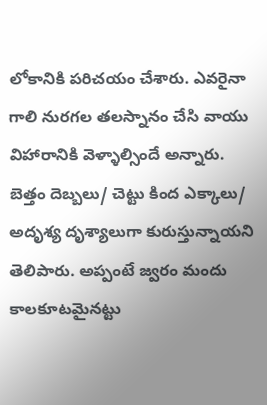లోకానికి పరిచయం చేశారు. ఎవరైనా గాలి నురగల తలస్నానం చేసి వాయు విహారానికి వెళ్ళాల్సిందే అన్నారు. బెత్తం దెబ్బలు/ చెట్టు కింద ఎక్కాలు/ అదృశ్య దృశ్యాలుగా కురుస్తున్నాయని తెలిపారు. అప్పంటే జ్వరం మందు కాలకూటమైనట్టు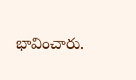భావించారు.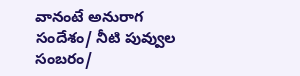వానంటే అనురాగ సందేశం/ నీటి పువ్వుల సంబరం/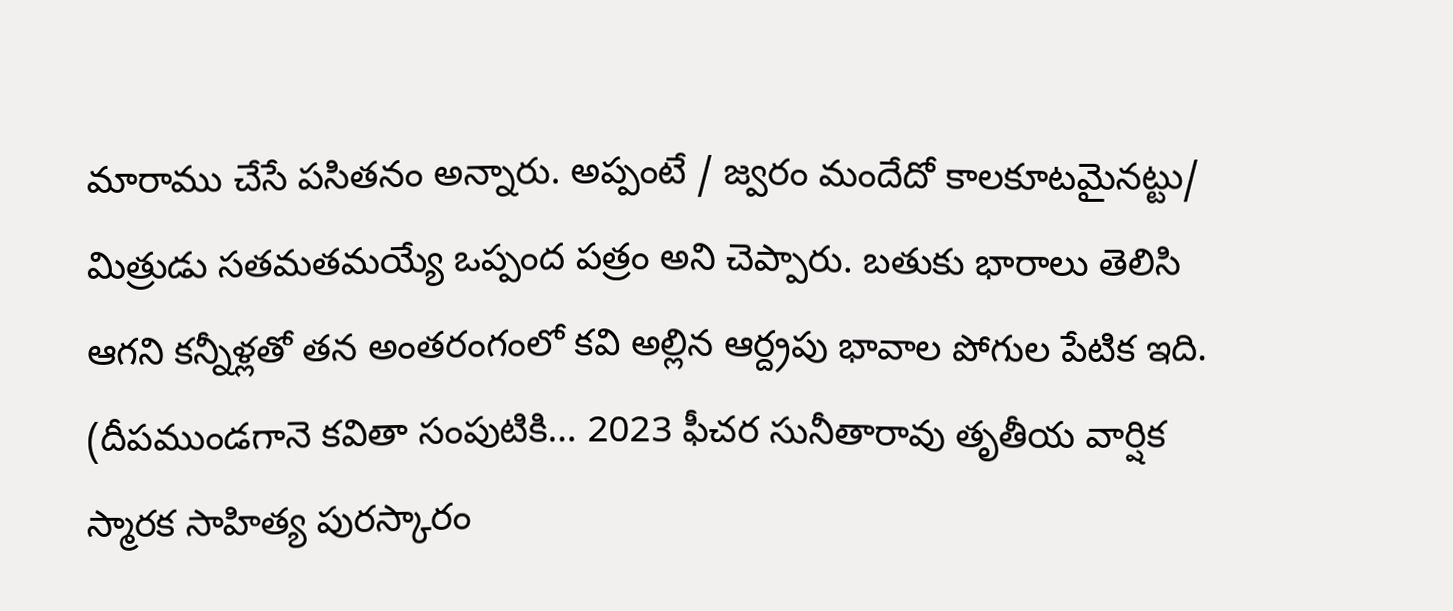మారాము చేసే పసితనం అన్నారు. అప్పంటే / జ్వరం మందేదో కాలకూటమైనట్టు/ మిత్రుడు సతమతమయ్యే ఒప్పంద పత్రం అని చెప్పారు. బతుకు భారాలు తెలిసి ఆగని కన్నీళ్లతో తన అంతరంగంలో కవి అల్లిన ఆర్ద్రపు భావాల పోగుల పేటిక ఇది. (దీపముండగానె కవితా సంపుటికి… 2023 ఫీచర సునీతారావు తృతీయ వార్షిక స్మారక సాహిత్య పురస్కారం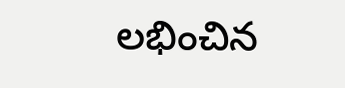లభించిన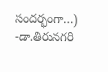సందర్భంగా…)
-డా.తిరునగరి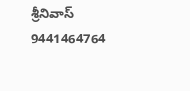శ్రీనివాస్
9441464764